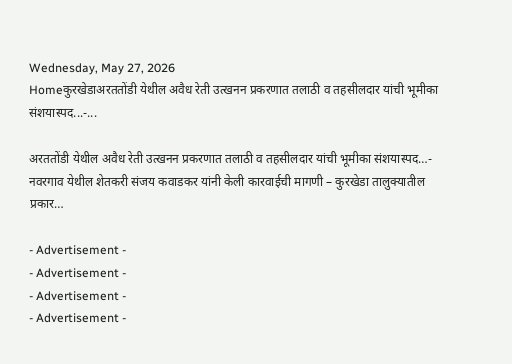Wednesday, May 27, 2026
Homeकुरखेडाअरततोंडी येथील अवैध रेती उत्खनन प्रकरणात तलाठी व तहसीलदार यांची भूमीका संशयास्पद...-...

अरततोंडी येथील अवैध रेती उत्खनन प्रकरणात तलाठी व तहसीलदार यांची भूमीका संशयास्पद…- नवरगाव येथील शेतकरी संजय कवाडकर यांनी केली कारवाईची मागणी – कुरखेडा तालुक्यातील प्रकार…

- Advertisement -
- Advertisement -
- Advertisement -
- Advertisement -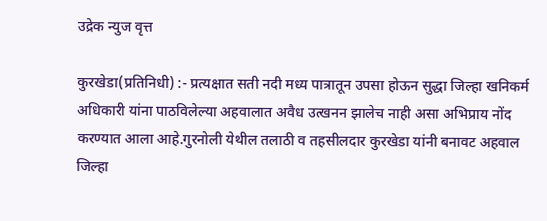उद्रेक न्युज वृत्त

कुरखेडा(प्रतिनिधी) :- प्रत्यक्षात सती नदी मध्य पात्रातून उपसा होऊन सुद्धा जिल्हा खनिकर्म अधिकारी यांना पाठविलेल्या अहवालात अवैध उत्खनन झालेच नाही असा अभिप्राय नोंद करण्यात आला आहे.गुरनोली येथील तलाठी व तहसीलदार कुरखेडा यांनी बनावट अहवाल जिल्हा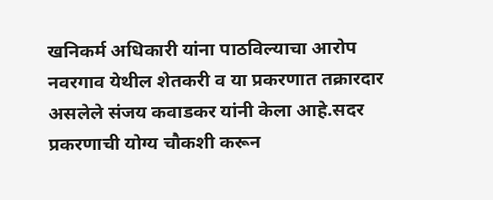खनिकर्म अधिकारी यांना पाठविल्याचा आरोप नवरगाव येथील शेतकरी व या प्रकरणात तक्रारदार असलेले संजय कवाडकर यांनी केला आहे.सदर प्रकरणाची योग्य चौकशी करून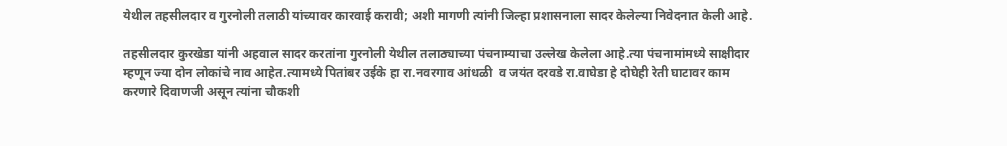येथील तहसीलदार व गुरनोली तलाठी यांच्यावर कारवाई करावी; अशी मागणी त्यांनी जिल्हा प्रशासनाला सादर केलेल्या निवेदनात केली आहे.

तहसीलदार कुरखेडा यांनी अहवाल सादर करतांना गुरनोली येथील तलाठ्याच्या पंचनाम्याचा उल्लेख केलेला आहे.त्या पंचनामांमध्ये साक्षीदार म्हणून ज्या दोन लोकांचे नाव आहेत.त्यामध्ये पितांबर उईके हा रा.नवरगाव आंधळी  व जयंत दरवडे रा.वाघेडा हे दोघेही रेती घाटावर काम करणारे दिवाणजी असून त्यांना चौकशी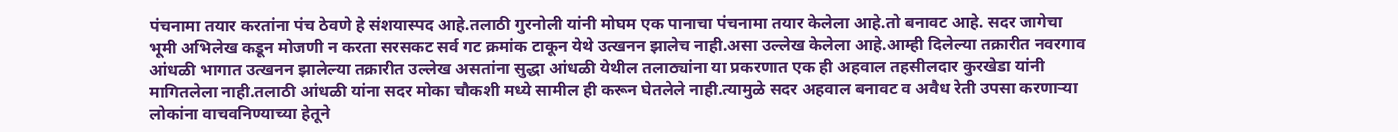पंचनामा तयार करतांना पंच ठेवणे हे संशयास्पद आहे.तलाठी गुरनोली यांनी मोघम एक पानाचा पंचनामा तयार केलेला आहे.तो बनावट आहे. सदर जागेचा भूमी अभिलेख कडून मोजणी न करता सरसकट सर्व गट क्रमांक टाकून येथे उत्खनन झालेच नाही.असा उल्लेख केलेला आहे.आम्ही दिलेल्या तक्रारीत नवरगाव आंधळी भागात उत्खनन झालेल्या तक्रारीत उल्लेख असतांना सुद्धा आंधळी येथील तलाठ्यांना या प्रकरणात एक ही अहवाल तहसीलदार कुरखेडा यांनी मागितलेला नाही.तलाठी आंधळी यांना सदर मोका चौकशी मध्ये सामील ही करून घेतलेले नाही.त्यामुळे सदर अहवाल बनावट व अवैध रेती उपसा करणाऱ्या लोकांना वाचवनिण्याच्या हेतूने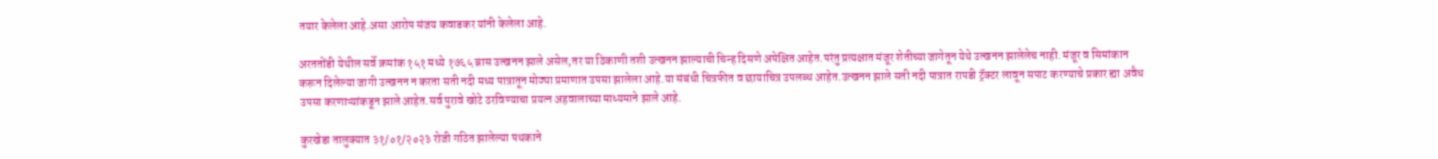तयार केलेला आहे.असा आरोप संजय कवाडकर यांनी केलेला आहे.

अरततोंडी येथील सर्वे क्रमांक १५१ मध्ये १७६५ ब्रास उत्खनन झाले असेल,तर या ठिकाणी तशी उत्खनन झाल्याची चिन्ह दिसणे अपेक्षित आहेत.परंतु प्रत्यक्षात मंजूर शेतीच्या जागेतून येथे उत्खनन झालेलेच नाही. मंजूर व सिमांकान करून दिलेल्या जागी उत्खनन न करता सती नदी मध्य पात्रातून मोठ्या प्रमाणात उपसा झालेला आहे.या संबंधी चित्रफीत व छायाचित्र उपलब्ध आहेत.उत्खनन झाले सती नदी पात्रात रापडी ट्रॅक्टर लावून सपाट करण्याचे प्रकार ह्या अवैध उपसा करणाऱ्यांकडून झाले आहेत.सर्व पुरावे खोटे ठरविण्याचा प्रयत्न अहवालाच्या माध्यमाने झाले आहे.

कुरखेडा तालुक्यात ३१/०१/२०२३ रोजी गठित झालेल्या पथकाने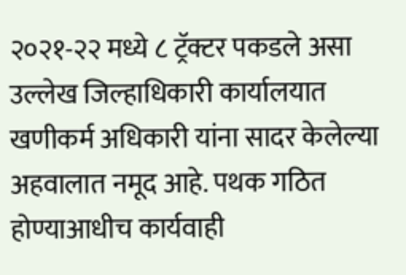२०२१-२२ मध्ये ८ ट्रॅक्टर पकडले असा उल्लेख जिल्हाधिकारी कार्यालयात खणीकर्म अधिकारी यांना सादर केलेल्या अहवालात नमूद आहे. पथक गठित होण्याआधीच कार्यवाही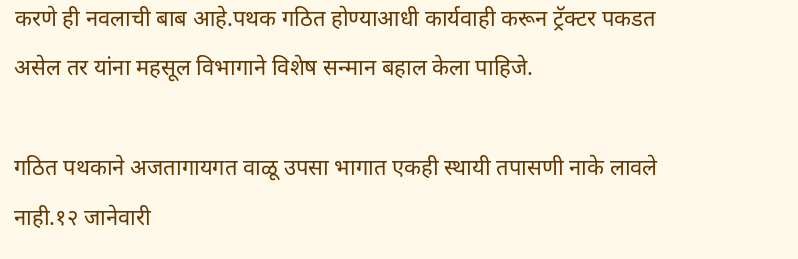करणे ही नवलाची बाब आहे.पथक गठित होण्याआधी कार्यवाही करून ट्रॅक्टर पकडत असेल तर यांना महसूल विभागाने विशेष सन्मान बहाल केला पाहिजे.

गठित पथकाने अजतागायगत वाळू उपसा भागात एकही स्थायी तपासणी नाके लावले नाही.१२ जानेवारी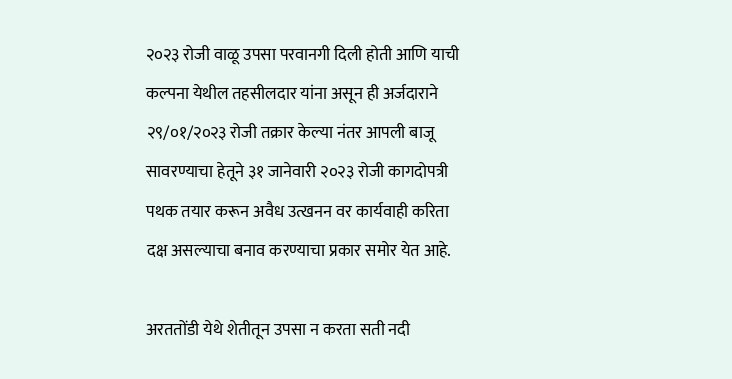२०२३ रोजी वाळू उपसा परवानगी दिली होती आणि याची कल्पना येथील तहसीलदार यांना असून ही अर्जदाराने २९/०१/२०२३ रोजी तक्रार केल्या नंतर आपली बाजू सावरण्याचा हेतूने ३१ जानेवारी २०२३ रोजी कागदोपत्री पथक तयार करून अवैध उत्खनन वर कार्यवाही करिता दक्ष असल्याचा बनाव करण्याचा प्रकार समोर येत आहे.

अरततोंडी येथे शेतीतून उपसा न करता सती नदी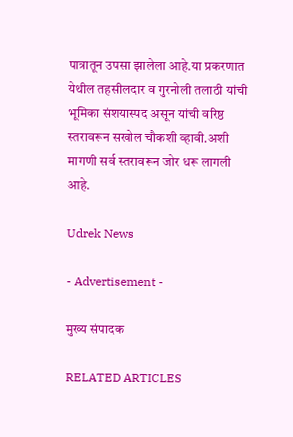पात्रातून उपसा झालेला आहे.या प्रकरणात येथील तहसीलदार व गुरनोली तलाठी यांची भूमिका संशयास्पद असून यांची वरिष्ठ स्तरावरून सखोल चौकशी व्हावी.अशी मागणी सर्व स्तरावरून जोर धरू लागली आहे.

Udrek News

- Advertisement -

मुख्य संपादक

RELATED ARTICLES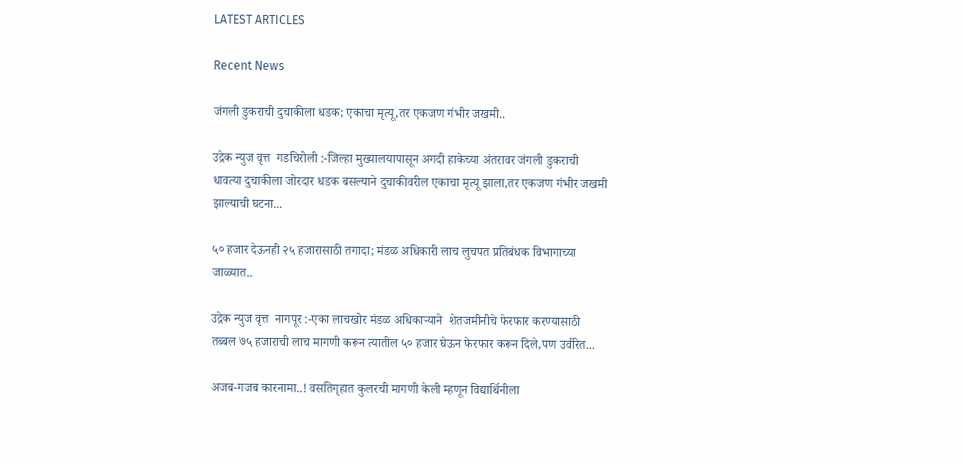LATEST ARTICLES

Recent News

जंगली डुकराची दुचाकीला धडक; एकाचा मृत्यू,तर एकजण गंभीर जखमी..

उद्रेक न्युज वृत्त  गडचिरोली :-जिल्हा मुख्यालयापासून अगदी हाकेच्या अंतरावर जंगली डुकराची धावत्या दुचाकीला जोरदार धडक बसल्याने दुचाकीवरील एकाचा मृत्यू झाला,तर एकजण गंभीर जखमी झाल्याची घटना...

५० हजार देऊनही २५ हजारासाठी तगादा; मंडळ अधिकारी लाच लुचपत प्रतिबंधक विभागाच्या जाळ्यात..

उद्रेक न्युज वृत्त  नागपूर :-एका लाचखोर मंडळ अधिकाऱ्याने  शेतजमीनीचे फेरफार करण्यासाठी तब्बल ७५ हजाराची लाच मागणी करून त्यातील ५० हजार घेऊन फेरफार करून दिले,पण उर्वरित...

अजब-गजब कारनामा..! वसतिगृहात कुलरची मागणी केली म्हणून विद्यार्थिनीला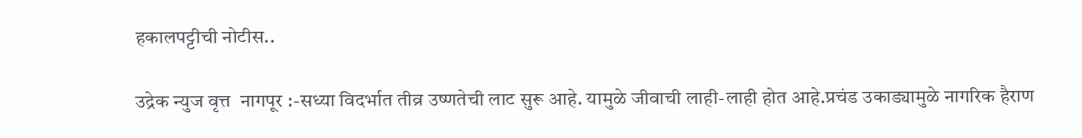हकालपट्टीची नोटीस..

उद्रेक न्युज वृत्त  नागपूर :-सध्या विदर्भात तीव्र उष्णतेची लाट सुरू आहे. यामुळे जीवाची लाही-लाही होत आहे.प्रचंड उकाड्यामुळे नागरिक हैराण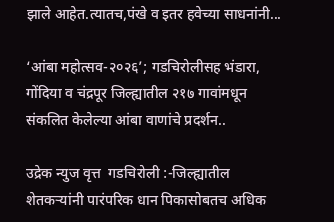झाले आहेत.त्यातच,पंखे व इतर हवेच्या साधनांनी...

‘आंबा महोत्सव-२०२६’; गडचिरोलीसह भंडारा, गोंदिया व चंद्रपूर जिल्ह्यातील २१७ गावांमधून संकलित केलेल्या आंबा वाणांचे प्रदर्शन..

उद्रेक न्युज वृत्त  गडचिरोली :-जिल्ह्यातील शेतकऱ्यांनी पारंपरिक धान पिकासोबतच अधिक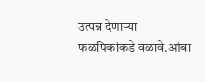उत्पन्न देणाऱ्या फळपिकांकडे वळावे.आंबा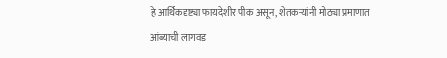हे आर्थिकदृष्ट्या फायदेशीर पीक असून, शेतकऱ्यांनी मोठ्या प्रमाणात आंब्याची लागवड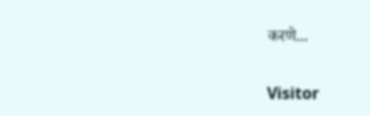करणे...

Visitor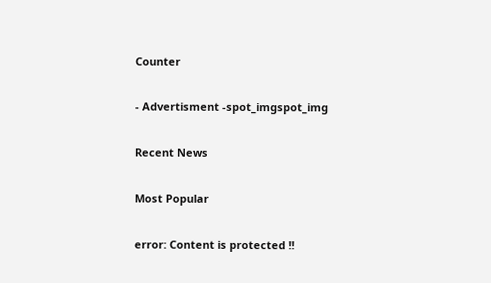Counter

- Advertisment -spot_imgspot_img

Recent News

Most Popular

error: Content is protected !!